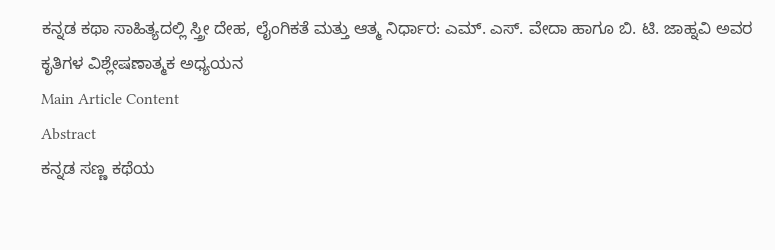ಕನ್ನಡ ಕಥಾ ಸಾಹಿತ್ಯದಲ್ಲಿ ಸ್ತ್ರೀ ದೇಹ, ಲೈಂಗಿಕತೆ ಮತ್ತು ಆತ್ಮ ನಿರ್ಧಾರ: ಎಮ್. ಎಸ್. ವೇದಾ ಹಾಗೂ ಬಿ. ಟಿ. ಜಾಹ್ನವಿ ಅವರ ಕೃತಿಗಳ ವಿಶ್ಲೇಷಣಾತ್ಮಕ ಅಧ್ಯಯನ
Main Article Content
Abstract
ಕನ್ನಡ ಸಣ್ಣ ಕಥೆಯ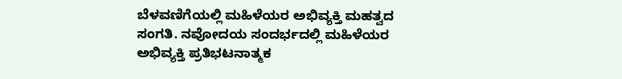ಬೆಳವಣಿಗೆಯಲ್ಲಿ ಮಹಿಳೆಯರ ಅಭಿವ್ಯಕ್ತಿ ಮಹತ್ವದ ಸಂಗತಿ. ನವೋದಯ ಸಂದರ್ಭದಲ್ಲಿ ಮಹಿಳೆಯರ ಅಭಿವ್ಯಕ್ತಿ ಪ್ರತಿಭಟನಾತ್ಮಕ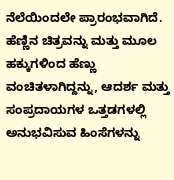ನೆಲೆಯಿಂದಲೇ ಪ್ರಾರಂಭವಾಗಿದೆ. ಹೆಣ್ಣಿನ ಚಿತ್ರವನ್ನು ಮತ್ತು ಮೂಲ ಹಕ್ಕುಗಳಿಂದ ಹೆಣ್ಣು ವಂಚಿತಳಾಗಿದ್ದನ್ನು, ಆದರ್ಶ ಮತ್ತು ಸಂಪ್ರದಾಯಗಳ ಒತ್ತಡಗಳಲ್ಲಿ ಅನುಭವಿಸುವ ಹಿಂಸೆಗಳನ್ನು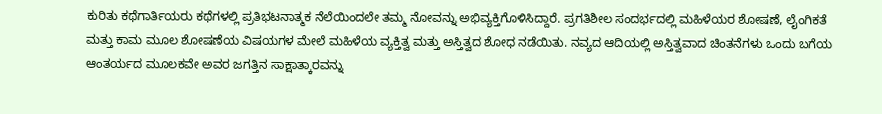ಕುರಿತು ಕಥೆಗಾರ್ತಿಯರು ಕಥೆಗಳಲ್ಲಿ ಪ್ರತಿಭಟನಾತ್ಮಕ ನೆಲೆಯಿಂದಲೇ ತಮ್ಮ ನೋವನ್ನು ಅಭಿವ್ಯಕ್ತಿಗೊಳಿಸಿದ್ದಾರೆ. ಪ್ರಗತಿಶೀಲ ಸಂದರ್ಭದಲ್ಲಿ ಮಹಿಳೆಯರ ಶೋಷಣೆ, ಲೈಂಗಿಕತೆ ಮತ್ತು ಕಾಮ ಮೂಲ ಶೋಷಣೆಯ ವಿಷಯಗಳ ಮೇಲೆ ಮಹಿಳೆಯ ವ್ಯಕ್ತಿತ್ವ ಮತ್ತು ಅಸ್ತಿತ್ವದ ಶೋಧ ನಡೆಯಿತು. ನವ್ಯದ ಆದಿಯಲ್ಲಿ ಅಸ್ತಿತ್ವವಾದ ಚಿಂತನೆಗಳು ಒಂದು ಬಗೆಯ ಆಂತರ್ಯದ ಮೂಲಕವೇ ಅವರ ಜಗತ್ತಿನ ಸಾಕ್ಷಾತ್ಕಾರವನ್ನು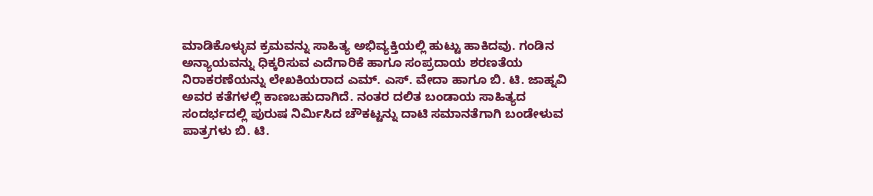ಮಾಡಿಕೊಳ್ಳುವ ಕ್ರಮವನ್ನು ಸಾಹಿತ್ಯ ಅಭಿವ್ಯಕ್ತಿಯಲ್ಲಿ ಹುಟ್ಟು ಹಾಕಿದವು. ಗಂಡಿನ ಅನ್ಯಾಯವನ್ನು ಧಿಕ್ಕರಿಸುವ ಎದೆಗಾರಿಕೆ ಹಾಗೂ ಸಂಪ್ರದಾಯ ಶರಣತೆಯ ನಿರಾಕರಣೆಯನ್ನು ಲೇಖಕಿಯರಾದ ಎಮ್. ಎಸ್. ವೇದಾ ಹಾಗೂ ಬಿ. ಟಿ. ಜಾಹ್ನವಿ ಅವರ ಕತೆಗಳಲ್ಲಿ ಕಾಣಬಹುದಾಗಿದೆ. ನಂತರ ದಲಿತ ಬಂಡಾಯ ಸಾಹಿತ್ಯದ ಸಂದರ್ಭದಲ್ಲಿ ಪುರುಷ ನಿರ್ಮಿಸಿದ ಚೌಕಟ್ಟನ್ನು ದಾಟಿ ಸಮಾನತೆಗಾಗಿ ಬಂಡೇಳುವ ಪಾತ್ರಗಳು ಬಿ. ಟಿ.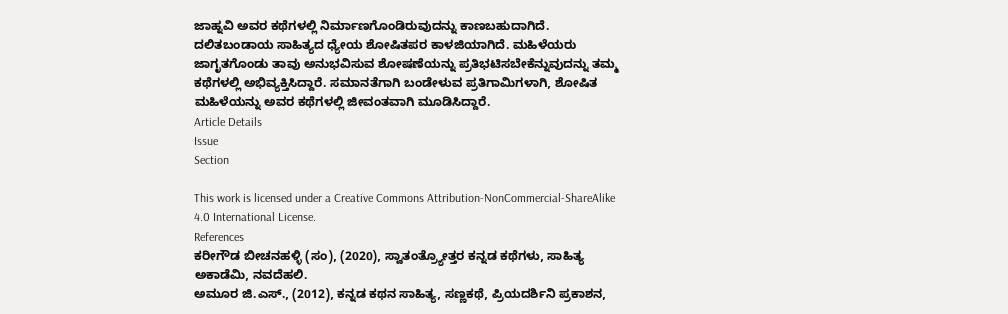ಜಾಹ್ನವಿ ಅವರ ಕಥೆಗಳಲ್ಲಿ ನಿರ್ಮಾಣಗೊಂಡಿರುವುದನ್ನು ಕಾಣಬಹುದಾಗಿದೆ. ದಲಿತಬಂಡಾಯ ಸಾಹಿತ್ಯದ ಧ್ಯೇಯ ಶೋಷಿತಪರ ಕಾಳಜಿಯಾಗಿದೆ. ಮಹಿಳೆಯರು ಜಾಗೃತಗೊಂಡು ತಾವು ಅನುಭವಿಸುವ ಶೋಷಣೆಯನ್ನು ಪ್ರತಿಭಟಿಸಬೇಕೆನ್ನುವುದನ್ನು ತಮ್ಮ ಕಥೆಗಳಲ್ಲಿ ಅಭಿವ್ಯಕ್ತಿಸಿದ್ದಾರೆ. ಸಮಾನತೆಗಾಗಿ ಬಂಡೇಳುವ ಪ್ರತಿಗಾಮಿಗಳಾಗಿ, ಶೋಷಿತ ಮಹಿಳೆಯನ್ನು ಅವರ ಕಥೆಗಳಲ್ಲಿ ಜೀವಂತವಾಗಿ ಮೂಡಿಸಿದ್ದಾರೆ.
Article Details
Issue
Section

This work is licensed under a Creative Commons Attribution-NonCommercial-ShareAlike 4.0 International License.
References
ಕರೀಗೌಡ ಬೀಚನಹಳ್ಳಿ (ಸಂ), (2020), ಸ್ವಾತಂತ್ರ್ಯೋತ್ತರ ಕನ್ನಡ ಕಥೆಗಳು, ಸಾಹಿತ್ಯ ಅಕಾಡೆಮಿ, ನವದೆಹಲಿ.
ಅಮೂರ ಜಿ.ಎಸ್., (2012), ಕನ್ನಡ ಕಥನ ಸಾಹಿತ್ಯ, ಸಣ್ಣಕಥೆ, ಪ್ರಿಯದರ್ಶಿನಿ ಪ್ರಕಾಶನ,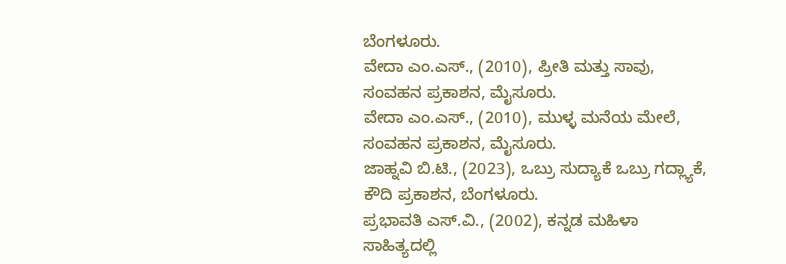ಬೆಂಗಳೂರು.
ವೇದಾ ಎಂ.ಎಸ್., (2010), ಪ್ರೀತಿ ಮತ್ತು ಸಾವು, ಸಂವಹನ ಪ್ರಕಾಶನ, ಮೈಸೂರು.
ವೇದಾ ಎಂ.ಎಸ್., (2010), ಮುಳ್ಳ ಮನೆಯ ಮೇಲೆ, ಸಂವಹನ ಪ್ರಕಾಶನ, ಮೈಸೂರು.
ಜಾಹ್ನವಿ ಬಿ.ಟಿ., (2023), ಒಬ್ರು ಸುದ್ಯಾಕೆ ಒಬ್ರು ಗದ್ಲ್ಯಾಕೆ, ಕೌದಿ ಪ್ರಕಾಶನ, ಬೆಂಗಳೂರು.
ಪ್ರಭಾವತಿ ಎಸ್.ವಿ., (2002), ಕನ್ನಡ ಮಹಿಳಾ ಸಾಹಿತ್ಯದಲ್ಲಿ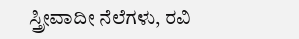ಸ್ತ್ರೀವಾದೀ ನೆಲೆಗಳು, ರವಿ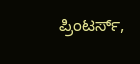ಪ್ರಿಂಟರ್ಸ್,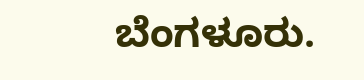ಬೆಂಗಳೂರು.